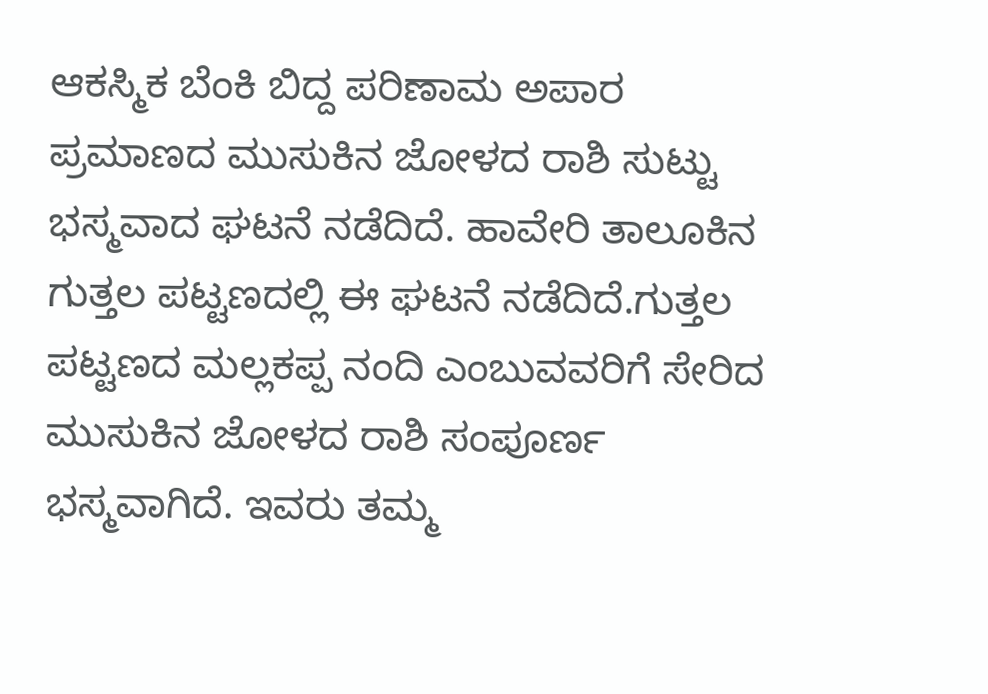ಆಕಸ್ಮಿಕ ಬೆಂಕಿ ಬಿದ್ದ ಪರಿಣಾಮ ಅಪಾರ ಪ್ರಮಾಣದ ಮುಸುಕಿನ ಜೋಳದ ರಾಶಿ ಸುಟ್ಟು ಭಸ್ಮವಾದ ಘಟನೆ ನಡೆದಿದೆ. ಹಾವೇರಿ ತಾಲೂಕಿನ ಗುತ್ತಲ ಪಟ್ಟಣದಲ್ಲಿ ಈ ಘಟನೆ ನಡೆದಿದೆ.ಗುತ್ತಲ ಪಟ್ಟಣದ ಮಲ್ಲಕಪ್ಪ ನಂದಿ ಎಂಬುವವರಿಗೆ ಸೇರಿದ ಮುಸುಕಿನ ಜೋಳದ ರಾಶಿ ಸಂಪೂರ್ಣ ಭಸ್ಮವಾಗಿದೆ. ಇವರು ತಮ್ಮ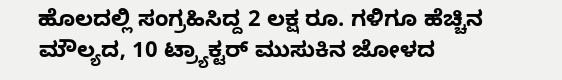ಹೊಲದಲ್ಲಿ ಸಂಗ್ರಹಿಸಿದ್ದ 2 ಲಕ್ಷ ರೂ. ಗಳಿಗೂ ಹೆಚ್ಚಿನ ಮೌಲ್ಯದ, 10 ಟ್ರ್ಯಾಕ್ಟರ್ ಮುಸುಕಿನ ಜೋಳದ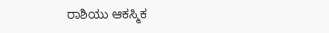ರಾಶಿಯು ಆಕಸ್ಮಿಕ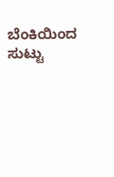ಬೆಂಕಿಯಿಂದ ಸುಟ್ಟು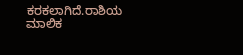ಕರಕಲಾಗಿದೆ.ರಾಶಿಯ ಮಾಲಿಕ